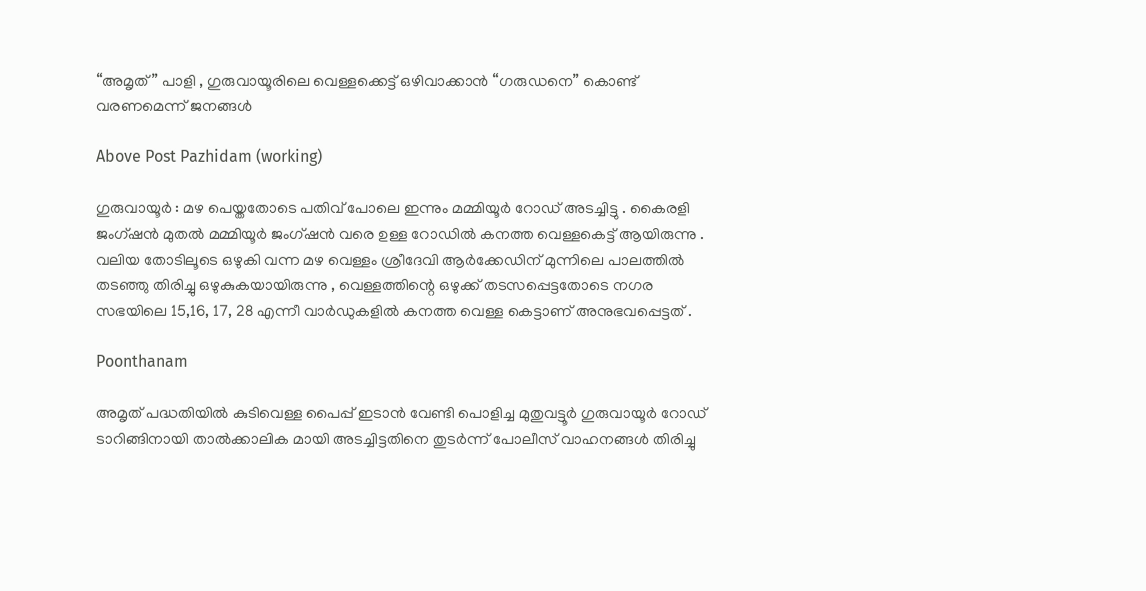“അമൃത്” പാളി , ഗുരുവായൂരിലെ വെള്ളക്കെട്ട് ഒഴിവാക്കാൻ “ഗരുഡനെ” കൊണ്ട് വരണമെന്ന് ജനങ്ങൾ

Above Post Pazhidam (working)

ഗുരുവായൂര്‍ : മഴ പെയ്തതോടെ പതിവ് പോലെ ഇന്നും മമ്മിയൂർ റോഡ് അടച്ചിട്ടു . കൈരളി ജംഗ്‌ഷൻ മുതൽ മമ്മിയൂർ ജംഗ്‌ഷൻ വരെ ഉള്ള റോഡിൽ കനത്ത വെള്ളകെട്ട് ആയിരുന്നു . വലിയ തോടിലൂടെ ഒഴുകി വന്ന മഴ വെള്ളം ശ്രീദേവി ആർക്കേഡിന് മുന്നിലെ പാലത്തിൽ തടഞ്ഞു തിരിച്ചു ഒഴുകുകയായിരുന്നു , വെള്ളത്തിന്റെ ഒഴുക്ക് തടസപ്പെട്ടതോടെ നഗര സഭയിലെ 15,16, 17, 28 എന്നീ വാർഡുകളിൽ കനത്ത വെള്ള കെട്ടാണ് അനുഭവപ്പെട്ടത് .

Poonthanam

അമൃത് പദ്ധതിയിൽ കുടിവെള്ള പൈപ്പ് ഇടാൻ വേണ്ടി പൊളിച്ച മുതുവട്ടൂർ ഗുരുവായൂർ റോഡ് ടാറിങ്ങിനായി താൽക്കാലിക മായി അടച്ചിട്ടതിനെ തുടർന്ന് പോലീസ് വാഹനങ്ങൾ തിരിച്ചു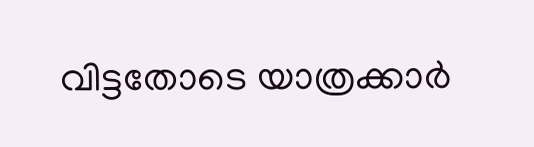വിട്ടതോടെ യാത്രക്കാർ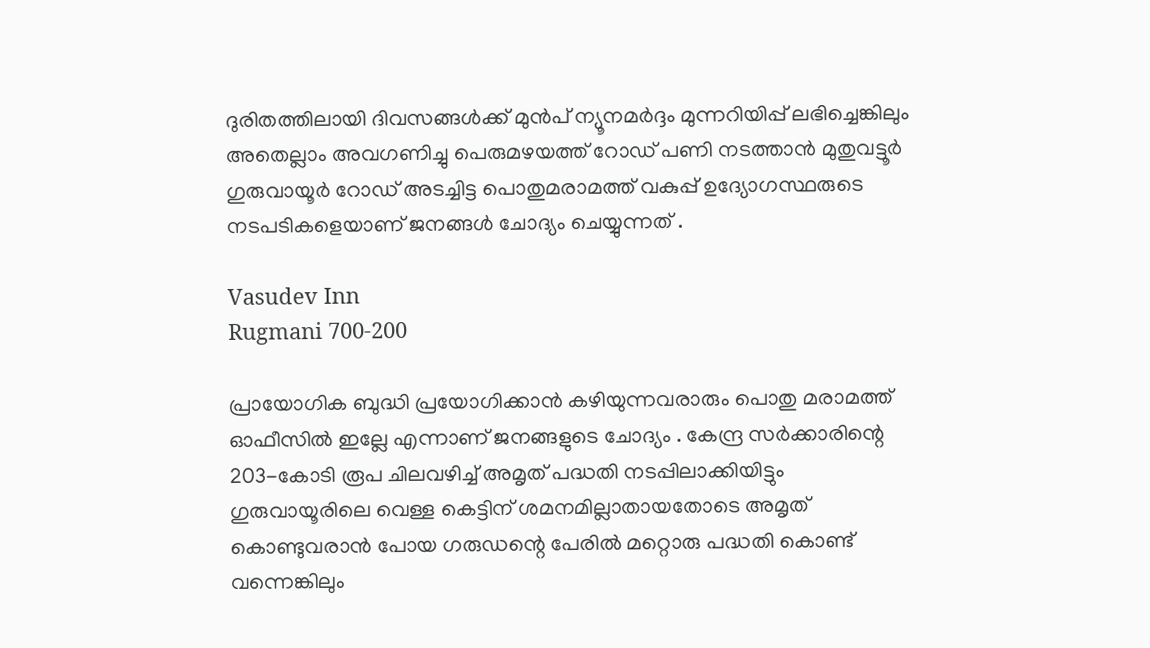ദുരിതത്തിലായി ദിവസങ്ങൾക്ക് മുൻപ് ന്യൂനമര്‍ദ്ദം മുന്നറിയിപ്പ് ലഭിച്ചെങ്കിലും അതെല്ലാം അവഗണിച്ചു പെരുമഴയത്ത് റോഡ് പണി നടത്താൻ മുതുവട്ടൂർ ഗുരുവായൂർ റോഡ് അടച്ചിട്ട പൊതുമരാമത്ത് വകുപ്പ് ഉദ്യോഗസ്ഥരുടെ നടപടികളെയാണ് ജനങ്ങൾ ചോദ്യം ചെയ്യുന്നത് .

Vasudev Inn
Rugmani 700-200

പ്രായോഗിക ബുദ്ധി പ്രയോഗിക്കാൻ കഴിയുന്നവരാരും പൊതു മരാമത്ത് ഓഫീസിൽ ഇല്ലേ എന്നാണ് ജനങ്ങളുടെ ചോദ്യം . കേന്ദ്ര സർക്കാരിന്റെ 203-കോടി രൂപ ചിലവഴിച്ച് അമൃത് പദ്ധതി നടപ്പിലാക്കിയിട്ടും ഗുരുവായൂരിലെ വെള്ള കെട്ടിന് ശമനമില്ലാതായതോടെ അമൃത് കൊണ്ടുവരാൻ പോയ ഗരുഡന്റെ പേരിൽ മറ്റൊരു പദ്ധതി കൊണ്ട് വന്നെങ്കിലും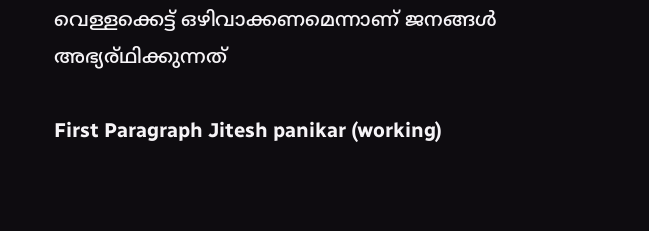വെള്ളക്കെട്ട് ഒഴിവാക്കണമെന്നാണ് ജനങ്ങൾ അഭ്യര്ഥിക്കുന്നത്

First Paragraph Jitesh panikar (working)